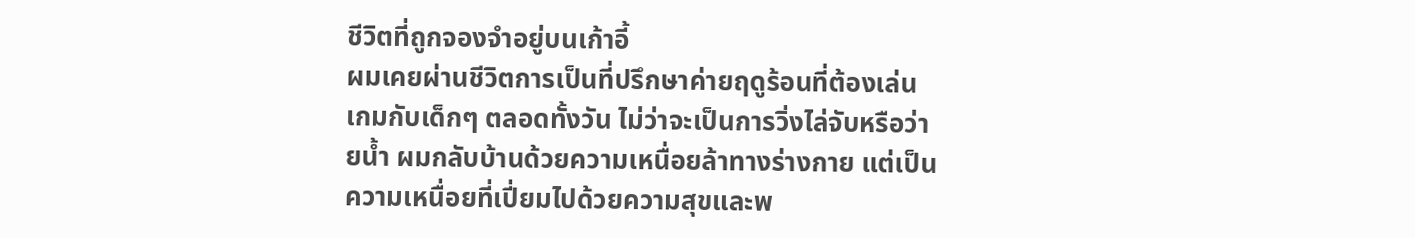ชีวิตที่ถูกจองจำอยู่บนเก้าอี้
ผมเคยผ่านชีวิตการเป็นที่ปรึกษาค่ายฤดูร้อนที่ต้องเล่นเกมกับเด็กๆ ตลอดทั้งวัน ไม่ว่าจะเป็นการวิ่งไล่จับหรือว่ายน้ำ ผมกลับบ้านด้วยความเหนื่อยล้าทางร่างกาย แต่เป็นความเหนื่อยที่เปี่ยมไปด้วยความสุขและพ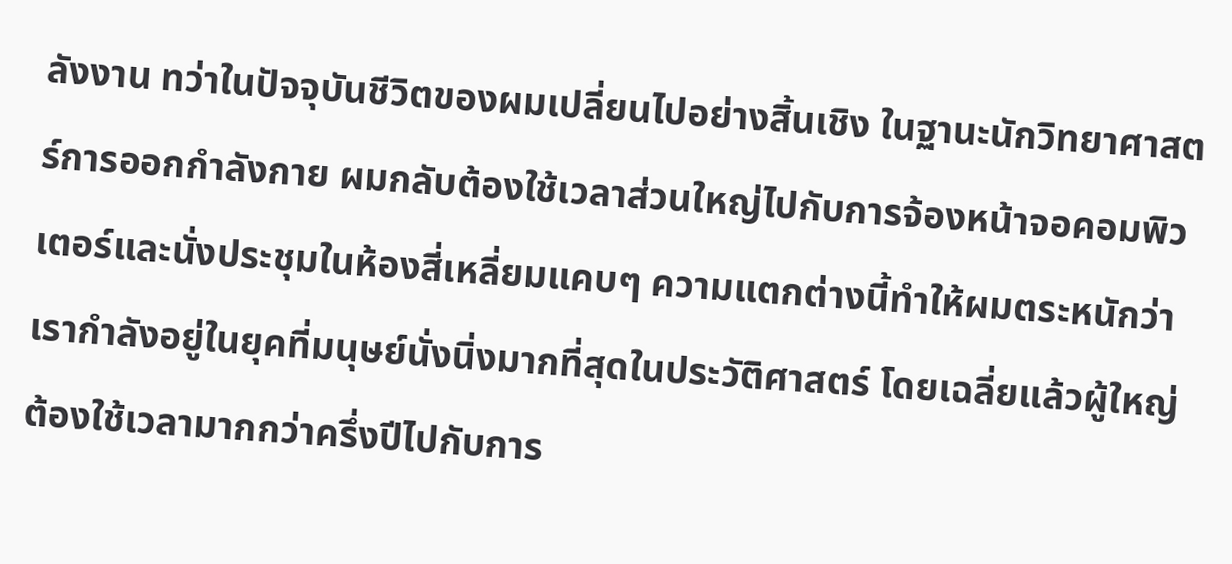ลังงาน ทว่าในปัจจุบันชีวิตของผมเปลี่ยนไปอย่างสิ้นเชิง ในฐานะนักวิทยาศาสตร์การออกกำลังกาย ผมกลับต้องใช้เวลาส่วนใหญ่ไปกับการจ้องหน้าจอคอมพิวเตอร์และนั่งประชุมในห้องสี่เหลี่ยมแคบๆ ความแตกต่างนี้ทำให้ผมตระหนักว่าเรากำลังอยู่ในยุคที่มนุษย์นั่งนิ่งมากที่สุดในประวัติศาสตร์ โดยเฉลี่ยแล้วผู้ใหญ่ต้องใช้เวลามากกว่าครึ่งปีไปกับการ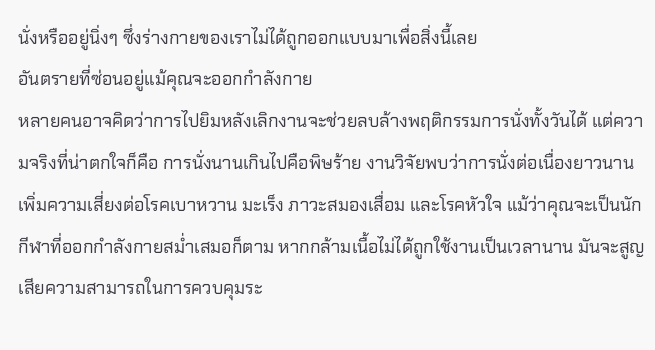นั่งหรืออยู่นิ่งๆ ซึ่งร่างกายของเราไม่ได้ถูกออกแบบมาเพื่อสิ่งนี้เลย
อันตรายที่ซ่อนอยู่แม้คุณจะออกกำลังกาย
หลายคนอาจคิดว่าการไปยิมหลังเลิกงานจะช่วยลบล้างพฤติกรรมการนั่งทั้งวันได้ แต่ความจริงที่น่าตกใจก็คือ การนั่งนานเกินไปคือพิษร้าย งานวิจัยพบว่าการนั่งต่อเนื่องยาวนานเพิ่มความเสี่ยงต่อโรคเบาหวาน มะเร็ง ภาวะสมองเสื่อม และโรคหัวใจ แม้ว่าคุณจะเป็นนักกีฬาที่ออกกำลังกายสม่ำเสมอก็ตาม หากกล้ามเนื้อไม่ได้ถูกใช้งานเป็นเวลานาน มันจะสูญเสียความสามารถในการควบคุมระ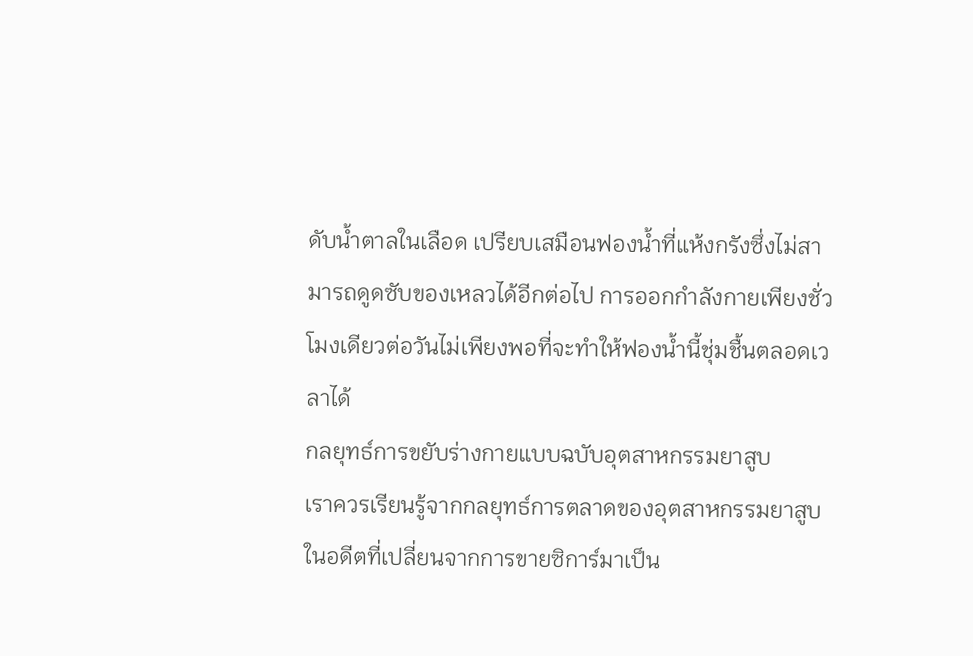ดับน้ำตาลในเลือด เปรียบเสมือนฟองน้ำที่แห้งกรังซึ่งไม่สามารถดูดซับของเหลวได้อีกต่อไป การออกกำลังกายเพียงชั่วโมงเดียวต่อวันไม่เพียงพอที่จะทำให้ฟองน้ำนี้ชุ่มชื้นตลอดเวลาได้
กลยุทธ์การขยับร่างกายแบบฉบับอุตสาหกรรมยาสูบ
เราควรเรียนรู้จากกลยุทธ์การตลาดของอุตสาหกรรมยาสูบในอดีตที่เปลี่ยนจากการขายซิการ์มาเป็น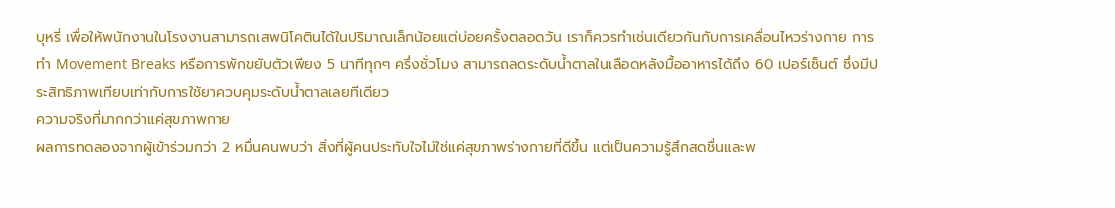บุหรี่ เพื่อให้พนักงานในโรงงานสามารถเสพนิโคตินได้ในปริมาณเล็กน้อยแต่บ่อยครั้งตลอดวัน เราก็ควรทำเช่นเดียวกันกับการเคลื่อนไหวร่างกาย การทำ Movement Breaks หรือการพักขยับตัวเพียง 5 นาทีทุกๆ ครึ่งชั่วโมง สามารถลดระดับน้ำตาลในเลือดหลังมื้ออาหารได้ถึง 60 เปอร์เซ็นต์ ซึ่งมีประสิทธิภาพเทียบเท่ากับการใช้ยาควบคุมระดับน้ำตาลเลยทีเดียว
ความจริงที่มากกว่าแค่สุขภาพกาย
ผลการทดลองจากผู้เข้าร่วมกว่า 2 หมื่นคนพบว่า สิ่งที่ผู้คนประทับใจไม่ใช่แค่สุขภาพร่างกายที่ดีขึ้น แต่เป็นความรู้สึกสดชื่นและพ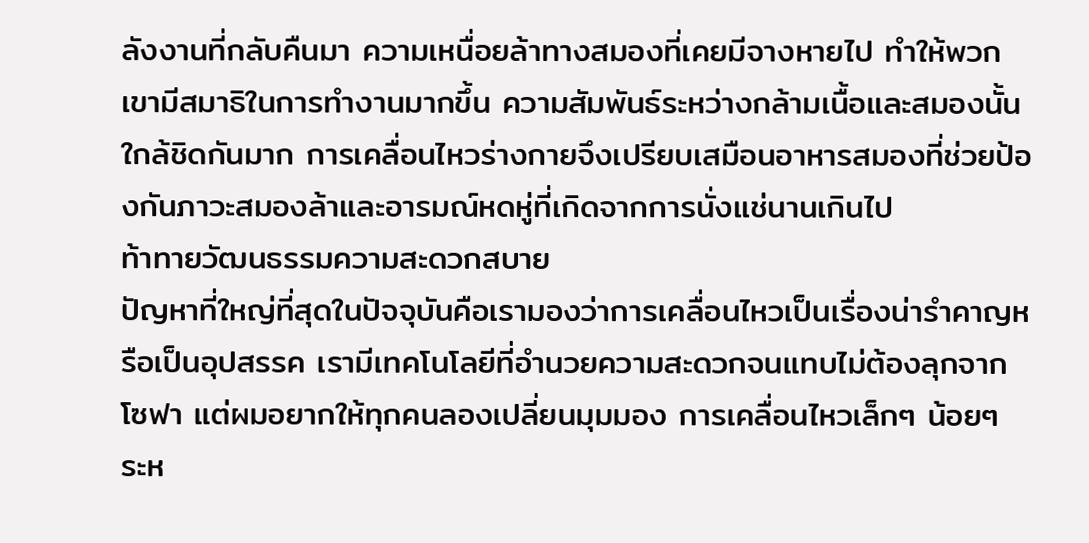ลังงานที่กลับคืนมา ความเหนื่อยล้าทางสมองที่เคยมีจางหายไป ทำให้พวกเขามีสมาธิในการทำงานมากขึ้น ความสัมพันธ์ระหว่างกล้ามเนื้อและสมองนั้นใกล้ชิดกันมาก การเคลื่อนไหวร่างกายจึงเปรียบเสมือนอาหารสมองที่ช่วยป้องกันภาวะสมองล้าและอารมณ์หดหู่ที่เกิดจากการนั่งแช่นานเกินไป
ท้าทายวัฒนธรรมความสะดวกสบาย
ปัญหาที่ใหญ่ที่สุดในปัจจุบันคือเรามองว่าการเคลื่อนไหวเป็นเรื่องน่ารำคาญหรือเป็นอุปสรรค เรามีเทคโนโลยีที่อำนวยความสะดวกจนแทบไม่ต้องลุกจากโซฟา แต่ผมอยากให้ทุกคนลองเปลี่ยนมุมมอง การเคลื่อนไหวเล็กๆ น้อยๆ ระห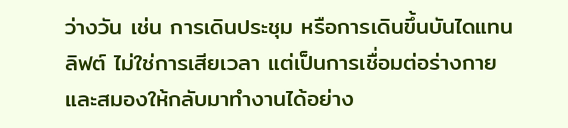ว่างวัน เช่น การเดินประชุม หรือการเดินขึ้นบันไดแทนลิฟต์ ไม่ใช่การเสียเวลา แต่เป็นการเชื่อมต่อร่างกายและสมองให้กลับมาทำงานได้อย่าง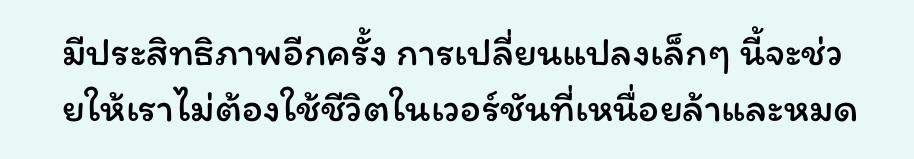มีประสิทธิภาพอีกครั้ง การเปลี่ยนแปลงเล็กๆ นี้จะช่วยให้เราไม่ต้องใช้ชีวิตในเวอร์ชันที่เหนื่อยล้าและหมด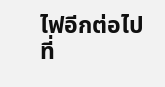ไฟอีกต่อไป
ที่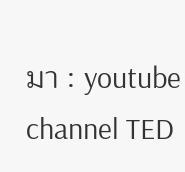มา : youtube channel TED